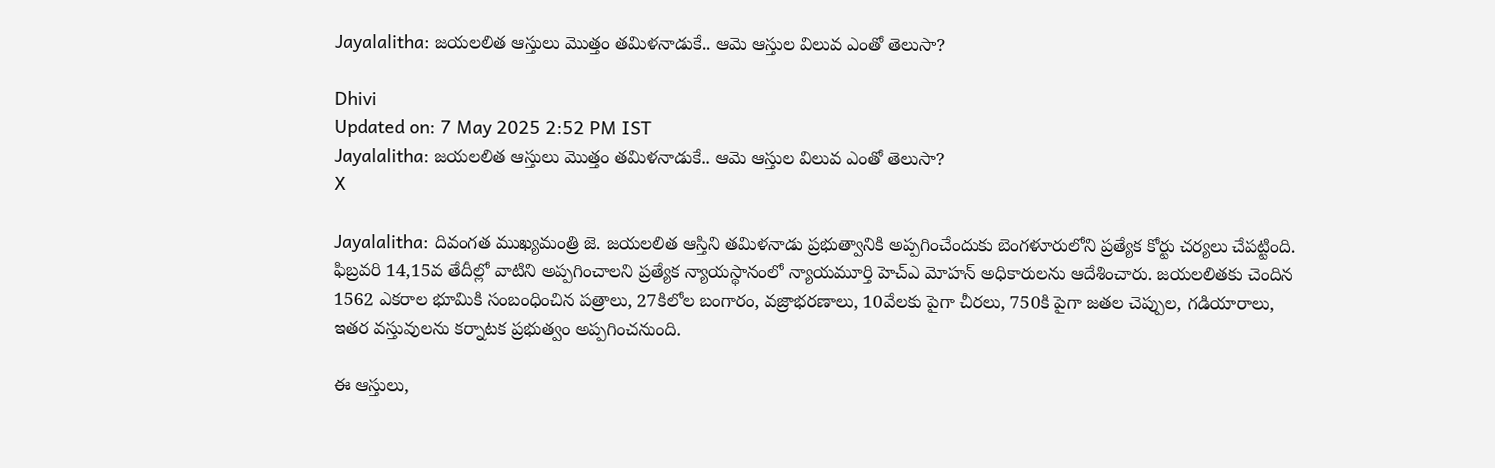Jayalalitha: జయలలిత ఆస్తులు మొత్తం తమిళనాడుకే.. ఆమె ఆస్తుల విలువ ఎంతో తెలుసా?

Dhivi
Updated on: 7 May 2025 2:52 PM IST
Jayalalitha: జయలలిత ఆస్తులు మొత్తం తమిళనాడుకే.. ఆమె ఆస్తుల విలువ ఎంతో తెలుసా?
X

Jayalalitha: దివంగత ముఖ్యమంత్రి జె. జయలలిత ఆస్తిని తమిళనాడు ప్రభుత్వానికి అప్పగించేందుకు బెంగళూరులోని ప్రత్యేక కోర్టు చర్యలు చేపట్టింది. ఫిబ్రవరి 14,15వ తేదీల్లో వాటిని అప్పగించాలని ప్రత్యేక న్యాయస్థానంలో న్యాయమూర్తి హెచ్ఎ మోహన్ అధికారులను ఆదేశించారు. జయలలితకు చెందిన 1562 ఎకరాల భూమికి సంబంధించిన పత్రాలు, 27కిలోల బంగారం, వజ్రాభరణాలు, 10వేలకు పైగా చీరలు, 750కి పైగా జతల చెప్పుల, గడియారాలు, ఇతర వస్తువులను కర్నాటక ప్రభుత్వం అప్పగించనుంది.

ఈ ఆస్తులు,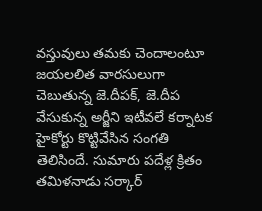వస్తువులు తమకు చెందాలంటూ జయలలిత వారసులుగా చెబుతున్న జె.దీపక్, జె.దీప వేసుకున్న అర్జీని ఇటీవలే కర్నాటక హైకోర్టు కొట్టివేసిన సంగతి తెలిసిందే. సుమారు పదేళ్ల క్రితం తమిళనాడు సర్కార్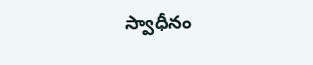స్వాధీనం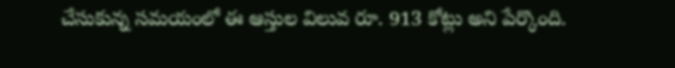చేసుకున్న సమయంలో ఈ ఆస్తుల విలువ రూ. 913 కోట్లు అని పేర్కొంది.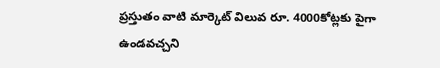ప్రస్తుతం వాటి మార్కెట్ విలువ రూ. 4000కోట్లకు పైగా ఉండవచ్చని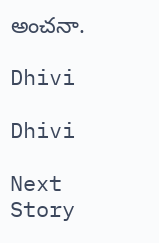అంచనా.

Dhivi

Dhivi

Next Story